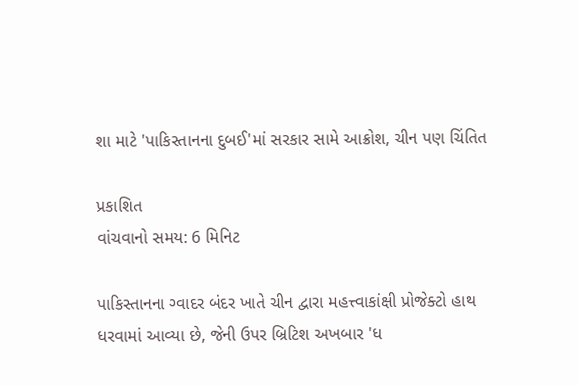શા માટે 'પાકિસ્તાનના દુબઈ'માં સરકાર સામે આક્રોશ, ચીન પણ ચિંતિત

પ્રકાશિત
વાંચવાનો સમય: 6 મિનિટ

પાકિસ્તાનના ગ્વાદર બંદર ખાતે ચીન દ્વારા મહત્ત્વાકાંક્ષી પ્રોજેક્ટો હાથ ધરવામાં આવ્યા છે, જેની ઉપર બ્રિટિશ અખબાર 'ધ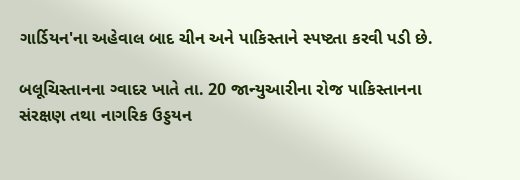ગાર્ડિયન'ના અહેવાલ બાદ ચીન અને પાકિસ્તાને સ્પષ્ટતા કરવી પડી છે.

બલૂચિસ્તાનના ગ્વાદર ખાતે તા. 20 જાન્યુઆરીના રોજ પાકિસ્તાનના સંરક્ષણ તથા નાગરિક ઉડ્ડયન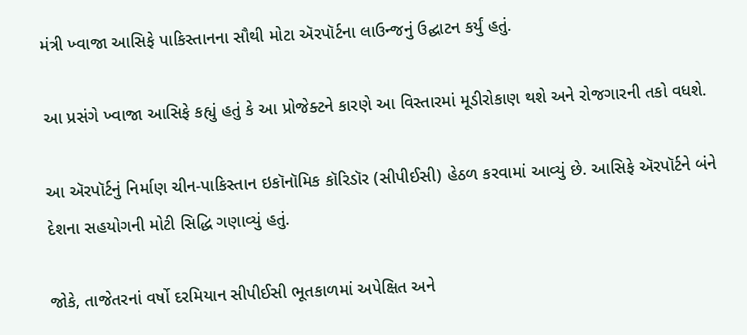મંત્રી ખ્વાજા આસિફે પાકિસ્તાનના સૌથી મોટા ઍરપૉર્ટના લાઉન્જનું ઉદ્ઘાટન કર્યું હતું.

આ પ્રસંગે ખ્વાજા આસિફે કહ્યું હતું કે આ પ્રોજેક્ટને કારણે આ વિસ્તારમાં મૂડીરોકાણ થશે અને રોજગારની તકો વધશે.

આ ઍરપૉર્ટનું નિર્માણ ચીન-પાકિસ્તાન ઇકૉનૉમિક કૉરિડૉર (સીપીઈસી) હેઠળ કરવામાં આવ્યું છે. આસિફે ઍરપૉર્ટને બંને દેશના સહયોગની મોટી સિદ્ધિ ગણાવ્યું હતું.

જોકે, તાજેતરનાં વર્ષો દરમિયાન સીપીઈસી ભૂતકાળમાં અપેક્ષિત અને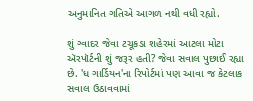અનુમાનિત ગતિએ આગળ નથી વધી રહ્યો.

શું ગ્વાદર જેવા ટચૂકડા શહેરમાં આટલા મોટા ઍરપૉર્ટની શું જરૂર હતી? જેવા સવાલ પુછાઈ રહ્યા છે. 'ધ ગાર્ડિયન'ના રિપોર્ટમાં પણ આવા જ કેટલાક સવાલ ઉઠાવવામાં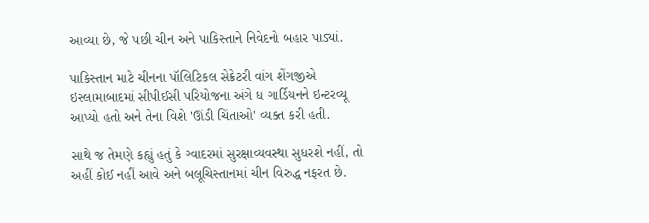આવ્યા છે, જે પછી ચીન અને પાકિસ્તાને નિવેદનો બહાર પાડ્યાં.

પાકિસ્તાન માટે ચીનના પૉલિટિકલ સેક્રેટરી વાંગ શેંગજીએ ઇસ્લામાબાદમાં સીપીઈસી પરિયોજના અંગે ધ ગાર્ડિયનને ઇન્ટરવ્યૂ આપ્યો હતો અને તેના વિશે 'ઊંડી ચિંતાઓ' વ્યક્ત કરી હતી.

સાથે જ તેમણે કહ્યું હતું કે ગ્વાદરમાં સુરક્ષાવ્યવસ્થા સુધરશે નહીં, તો અહીં કોઈ નહીં આવે અને બલૂચિસ્તાનમાં ચીન વિરુદ્ધ નફરત છે.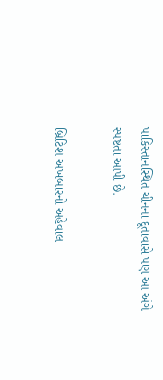પાકિસ્તાનસ્થિત ચીનના દૂતાવાસે પણ આ અંગે સ્પષ્ટતા આપી છે.

બ્રિટિશ અખબારનો અહેવાલ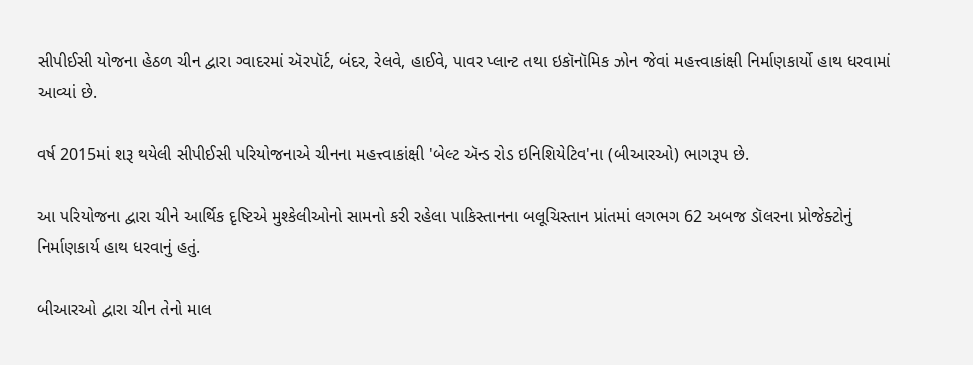સીપીઈસી યોજના હેઠળ ચીન દ્વારા ગ્વાદરમાં ઍરપૉર્ટ, બંદર, રેલવે, હાઈવે, પાવર પ્લાન્ટ તથા ઇકૉનૉમિક ઝોન જેવાં મહત્ત્વાકાંક્ષી નિર્માણકાર્યો હાથ ધરવામાં આવ્યાં છે.

વર્ષ 2015માં શરૂ થયેલી સીપીઈસી પરિયોજનાએ ચીનના મહત્ત્વાકાંક્ષી 'બેલ્ટ ઍન્ડ રોડ ઇનિશિયેટિવ'ના (બીઆરઓ) ભાગરૂપ છે.

આ પરિયોજના દ્વારા ચીને આર્થિક દૃષ્ટિએ મુશ્કેલીઓનો સામનો કરી રહેલા પાકિસ્તાનના બલૂચિસ્તાન પ્રાંતમાં લગભગ 62 અબજ ડૉલરના પ્રોજેક્ટોનું નિર્માણકાર્ય હાથ ધરવાનું હતું.

બીઆરઓ દ્વારા ચીન તેનો માલ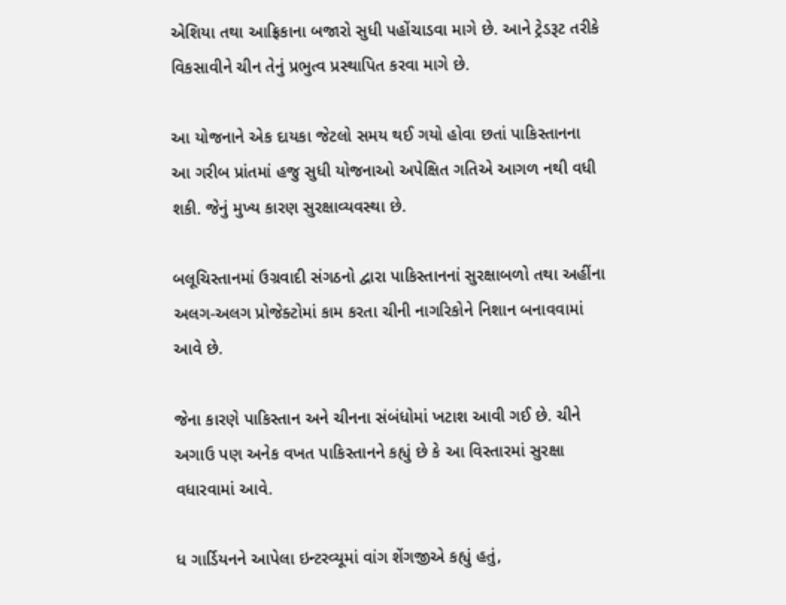એશિયા તથા આફ્રિકાના બજારો સુધી પહોંચાડવા માગે છે. આને ટ્રેડરૂટ તરીકે વિકસાવીને ચીન તેનું પ્રભુત્વ પ્રસ્થાપિત કરવા માગે છે.

આ યોજનાને એક દાયકા જેટલો સમય થઈ ગયો હોવા છતાં પાકિસ્તાનના આ ગરીબ પ્રાંતમાં હજુ સુધી યોજનાઓ અપેક્ષિત ગતિએ આગળ નથી વધી શકી. જેનું મુખ્ય કારણ સુરક્ષાવ્યવસ્થા છે.

બલૂચિસ્તાનમાં ઉગ્રવાદી સંગઠનો દ્વારા પાકિસ્તાનનાં સુરક્ષાબળો તથા અહીંના અલગ-અલગ પ્રોજેક્ટોમાં કામ કરતા ચીની નાગરિકોને નિશાન બનાવવામાં આવે છે.

જેના કારણે પાકિસ્તાન અને ચીનના સંબંધોમાં ખટાશ આવી ગઈ છે. ચીને અગાઉ પણ અનેક વખત પાકિસ્તાનને કહ્યું છે કે આ વિસ્તારમાં સુરક્ષા વધારવામાં આવે.

ધ ગાર્ડિયનને આપેલા ઇન્ટરવ્યૂમાં વાંગ શેંગજીએ કહ્યું હતું,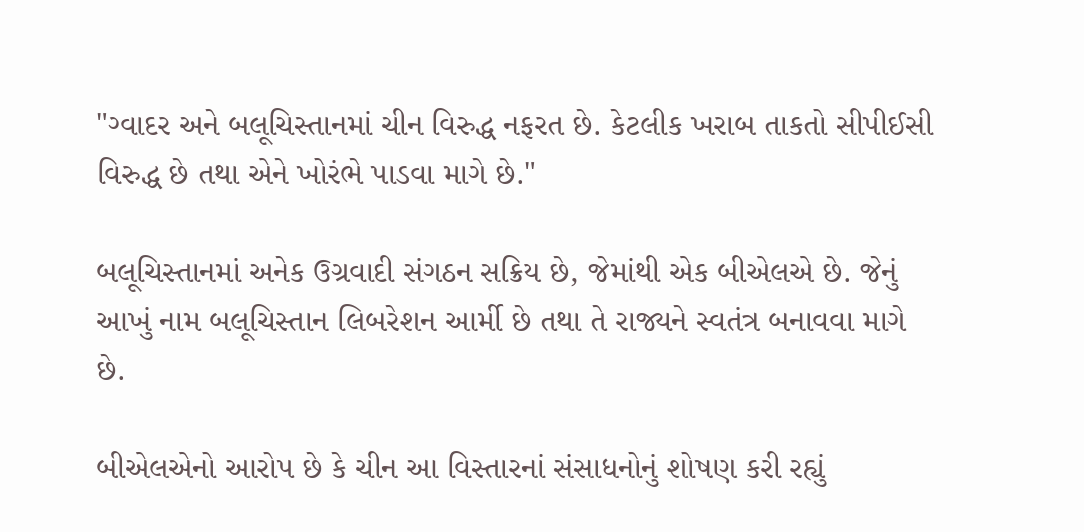"ગ્વાદર અને બલૂચિસ્તાનમાં ચીન વિરુદ્ધ નફરત છે. કેટલીક ખરાબ તાકતો સીપીઈસી વિરુદ્ધ છે તથા એને ખોરંભે પાડવા માગે છે."

બલૂચિસ્તાનમાં અનેક ઉગ્રવાદી સંગઠન સક્રિય છે, જેમાંથી એક બીએલએ છે. જેનું આખું નામ બલૂચિસ્તાન લિબરેશન આર્મી છે તથા તે રાજ્યને સ્વતંત્ર બનાવવા માગે છે.

બીએલએનો આરોપ છે કે ચીન આ વિસ્તારનાં સંસાધનોનું શોષણ કરી રહ્યું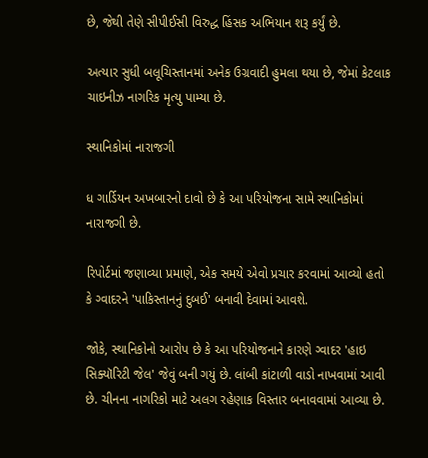છે, જેથી તેણે સીપીઈસી વિરુદ્ધ હિંસક અભિયાન શરૂ કર્યું છે.

અત્યાર સુધી બલૂચિસ્તાનમાં અનેક ઉગ્રવાદી હુમલા થયા છે, જેમાં કેટલાક ચાઇનીઝ નાગરિક મૃત્યુ પામ્યા છે.

સ્થાનિકોમાં નારાજગી

ધ ગાર્ડિયન અખબારનો દાવો છે કે આ પરિયોજના સામે સ્થાનિકોમાં નારાજગી છે.

રિપોર્ટમાં જણાવ્યા પ્રમાણે, એક સમયે એવો પ્રચાર કરવામાં આવ્યો હતો કે ગ્વાદરને 'પાકિસ્તાનનું દુબઈ' બનાવી દેવામાં આવશે.

જોકે, સ્થાનિકોનો આરોપ છે કે આ પરિયોજનાને કારણે ગ્વાદર 'હાઇ સિક્યૉરિટી જેલ' જેવું બની ગયું છે. લાંબી કાંટાળી વાડો નાખવામાં આવી છે. ચીનના નાગરિકો માટે અલગ રહેણાક વિસ્તાર બનાવવામાં આવ્યા છે.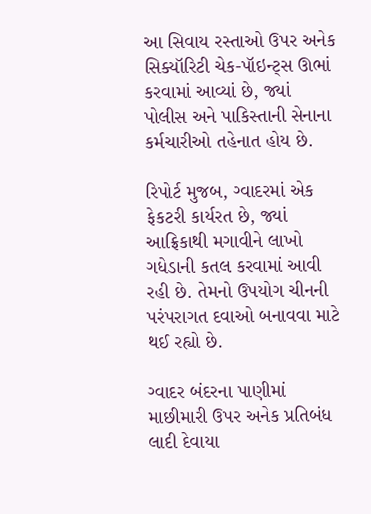આ સિવાય રસ્તાઓ ઉપર અનેક સિક્યૉરિટી ચેક-પૉઇન્ટ્સ ઊભાં કરવામાં આવ્યાં છે, જ્યાં પોલીસ અને પાકિસ્તાની સેનાના કર્મચારીઓ તહેનાત હોય છે.

રિપોર્ટ મુજબ, ગ્વાદરમાં એક ફેકટરી કાર્યરત છે, જ્યાં આફ્રિકાથી મગાવીને લાખો ગધેડાની કતલ કરવામાં આવી રહી છે. તેમનો ઉપયોગ ચીનની પરંપરાગત દવાઓ બનાવવા માટે થઈ રહ્યો છે.

ગ્વાદર બંદરના પાણીમાં માછીમારી ઉપર અનેક પ્રતિબંધ લાદી દેવાયા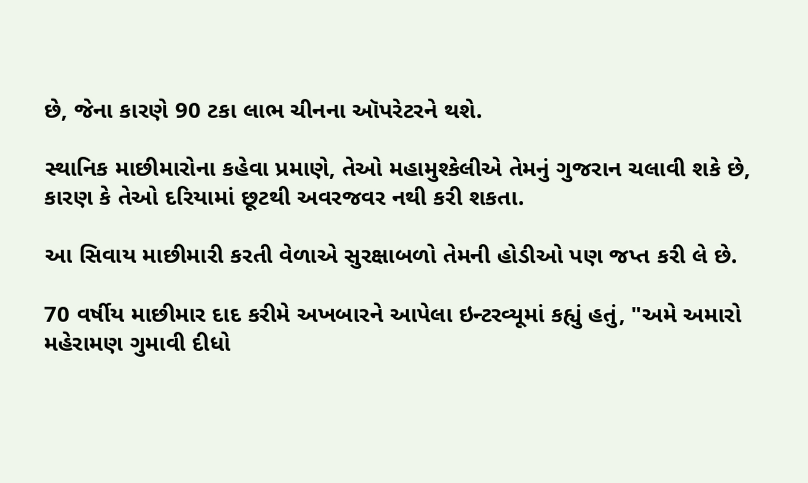છે, જેના કારણે 90 ટકા લાભ ચીનના ઑપરેટરને થશે.

સ્થાનિક માછીમારોના કહેવા પ્રમાણે, તેઓ મહામુશ્કેલીએ તેમનું ગુજરાન ચલાવી શકે છે, કારણ કે તેઓ દરિયામાં છૂટથી અવરજવર નથી કરી શકતા.

આ સિવાય માછીમારી કરતી વેળાએ સુરક્ષાબળો તેમની હોડીઓ પણ જપ્ત કરી લે છે.

70 વર્ષીય માછીમાર દાદ કરીમે અખબારને આપેલા ઇન્ટરવ્યૂમાં કહ્યું હતું, "અમે અમારો મહેરામણ ગુમાવી દીધો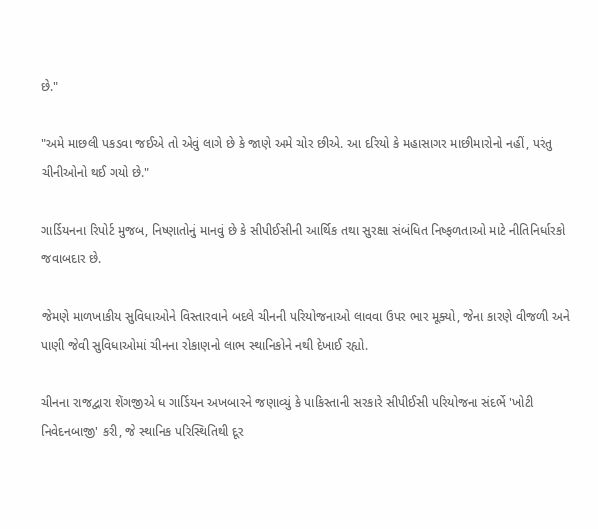છે."

"અમે માછલી પકડવા જઈએ તો એવું લાગે છે કે જાણે અમે ચોર છીએ. આ દરિયો કે મહાસાગર માછીમારોનો નહીં, પરંતુ ચીનીઓનો થઈ ગયો છે."

ગાર્ડિયનના રિપોર્ટ મુજબ, નિષ્ણાતોનું માનવું છે કે સીપીઈસીની આર્થિક તથા સુરક્ષા સંબંધિત નિષ્ફળતાઓ માટે નીતિનિર્ધારકો જવાબદાર છે.

જેમણે માળખાકીય સુવિધાઓને વિસ્તારવાને બદલે ચીનની પરિયોજનાઓ લાવવા ઉપર ભાર મૂક્યો, જેના કારણે વીજળી અને પાણી જેવી સુવિધાઓમાં ચીનના રોકાણનો લાભ સ્થાનિકોને નથી દેખાઈ રહ્યો.

ચીનના રાજદ્વારા શેંગજીએ ધ ગાર્ડિયન અખબારને જણાવ્યું કે પાકિસ્તાની સરકારે સીપીઈસી પરિયોજના સંદર્ભે 'ખોટી નિવેદનબાજી' કરી, જે સ્થાનિક પરિસ્થિતિથી દૂર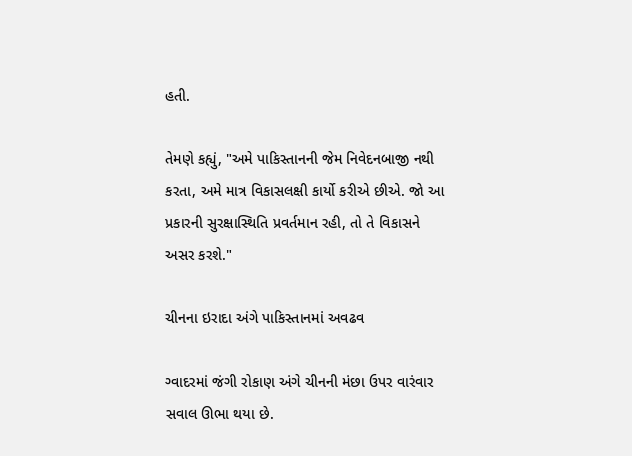હતી.

તેમણે કહ્યું, "અમે પાકિસ્તાનની જેમ નિવેદનબાજી નથી કરતા, અમે માત્ર વિકાસલક્ષી કાર્યો કરીએ છીએ. જો આ પ્રકારની સુરક્ષાસ્થિતિ પ્રવર્તમાન રહી, તો તે વિકાસને અસર કરશે."

ચીનના ઇરાદા અંગે પાકિસ્તાનમાં અવઢવ

ગ્વાદરમાં જંગી રોકાણ અંગે ચીનની મંછા ઉપર વારંવાર સવાલ ઊભા થયા છે.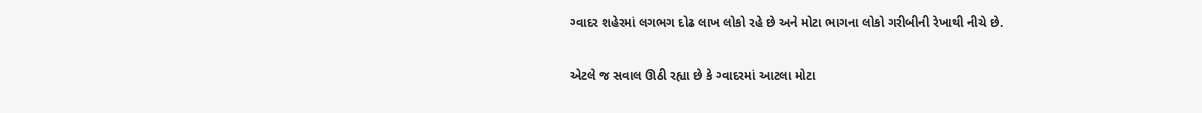ગ્વાદર શહેરમાં લગભગ દોઢ લાખ લોકો રહે છે અને મોટા ભાગના લોકો ગરીબીની રેખાથી નીચે છે.

એટલે જ સવાલ ઊઠી રહ્યા છે કે ગ્વાદરમાં આટલા મોટા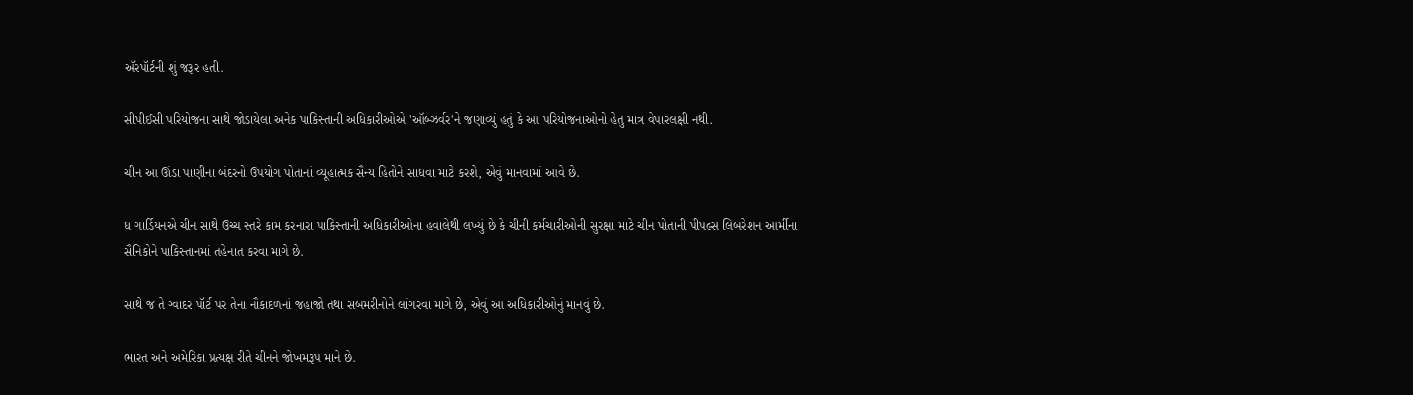ઍરપૉર્ટની શું જરૂર હતી.

સીપીઈસી પરિયોજના સાથે જોડાયેલા અનેક પાકિસ્તાની અધિકારીઓએ 'ઑબ્ઝર્વર'ને જણાવ્યું હતું કે આ પરિયોજનાઓનો હેતુ માત્ર વેપારલક્ષી નથી.

ચીન આ ઊંડા પાણીના બંદરનો ઉપયોગ પોતાનાં વ્યૂહાત્મક સૈન્ય હિતોને સાધવા માટે કરશે, એવું માનવામાં આવે છે.

ધ ગાર્ડિયનએ ચીન સાથે ઉચ્ચ સ્તરે કામ કરનારા પાકિસ્તાની અધિકારીઓના હવાલેથી લખ્યું છે કે ચીની કર્મચારીઓની સુરક્ષા માટે ચીન પોતાની પીપલ્સ લિબરેશન આર્મીના સૈનિકોને પાકિસ્તાનમાં તહેનાત કરવા માગે છે.

સાથે જ તે ગ્વાદર પૉર્ટ પર તેના નૌકાદળનાં જહાજો તથા સબમરીનોને લાંગરવા માગે છે, એવું આ અધિકારીઓનું માનવું છે.

ભારત અને અમેરિકા પ્રત્યક્ષ રીતે ચીનને જોખમરૂપ માને છે.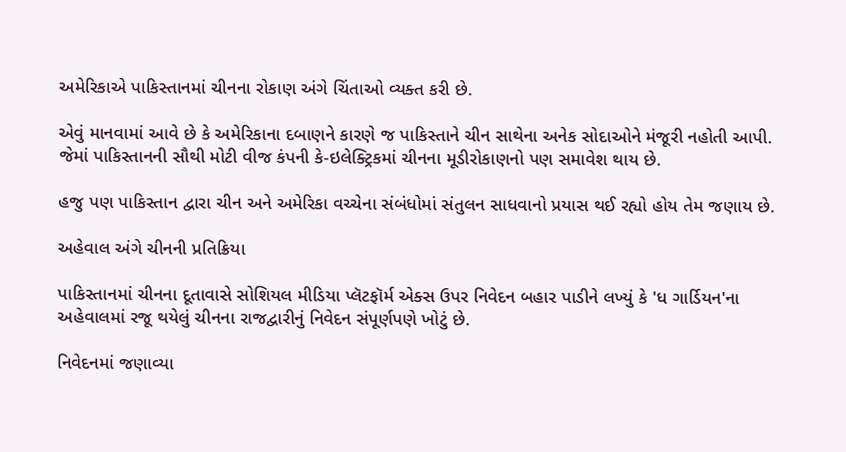અમેરિકાએ પાકિસ્તાનમાં ચીનના રોકાણ અંગે ચિંતાઓ વ્યક્ત કરી છે.

એવું માનવામાં આવે છે કે અમેરિકાના દબાણને કારણે જ પાકિસ્તાને ચીન સાથેના અનેક સોદાઓને મંજૂરી નહોતી આપી. જેમાં પાકિસ્તાનની સૌથી મોટી વીજ કંપની કે-ઇલેક્ટ્રિકમાં ચીનના મૂડીરોકાણનો પણ સમાવેશ થાય છે.

હજુ પણ પાકિસ્તાન દ્વારા ચીન અને અમેરિકા વચ્ચેના સંબંધોમાં સંતુલન સાધવાનો પ્રયાસ થઈ રહ્યો હોય તેમ જણાય છે.

અહેવાલ અંગે ચીનની પ્રતિક્રિયા

પાકિસ્તાનમાં ચીનના દૂતાવાસે સોશિયલ મીડિયા પ્લૅટફૉર્મ એક્સ ઉપર નિવેદન બહાર પાડીને લખ્યું કે 'ધ ગાર્ડિયન'ના અહેવાલમાં રજૂ થયેલું ચીનના રાજદ્વારીનું નિવેદન સંપૂર્ણપણે ખોટું છે.

નિવેદનમાં જણાવ્યા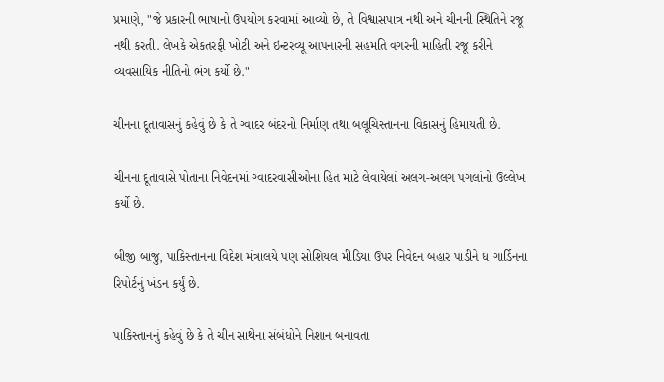પ્રમાણે, "જે પ્રકારની ભાષાનો ઉપયોગ કરવામાં આવ્યો છે, તે વિશ્વાસપાત્ર નથી અને ચીનની સ્થિતિને રજૂ નથી કરતી. લેખકે એકતરફી ખોટી અને ઇન્ટરવ્યૂ આપનારની સહમતિ વગરની માહિતી રજૂ કરીને વ્યવસાયિક નીતિનો ભંગ કર્યો છે."

ચીનના દૂતાવાસનું કહેવું છે કે તે ગ્વાદર બંદરનો નિર્માણ તથા બલૂચિસ્તાનના વિકાસનું હિમાયતી છે.

ચીનના દૂતાવાસે પોતાના નિવેદનમાં ગ્વાદરવાસીઓના હિત માટે લેવાયેલાં અલગ-અલગ પગલાંનો ઉલ્લેખ કર્યો છે.

બીજી બાજુ, પાકિસ્તાનના વિદેશ મંત્રાલયે પણ સોશિયલ મીડિયા ઉપર નિવેદન બહાર પાડીને ધ ગાર્ડિનના રિપોર્ટનું ખંડન કર્યું છે.

પાકિસ્તાનનું કહેવું છે કે તે ચીન સાથેના સંબંધોને નિશાન બનાવતા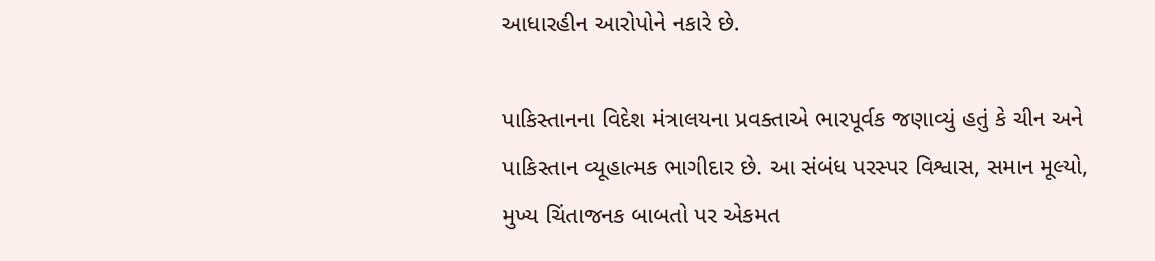આધારહીન આરોપોને નકારે છે.

પાકિસ્તાનના વિદેશ મંત્રાલયના પ્રવક્તાએ ભારપૂર્વક જણાવ્યું હતું કે ચીન અને પાકિસ્તાન વ્યૂહાત્મક ભાગીદાર છે. આ સંબંધ પરસ્પર વિશ્વાસ, સમાન મૂલ્યો, મુખ્ય ચિંતાજનક બાબતો પર એકમત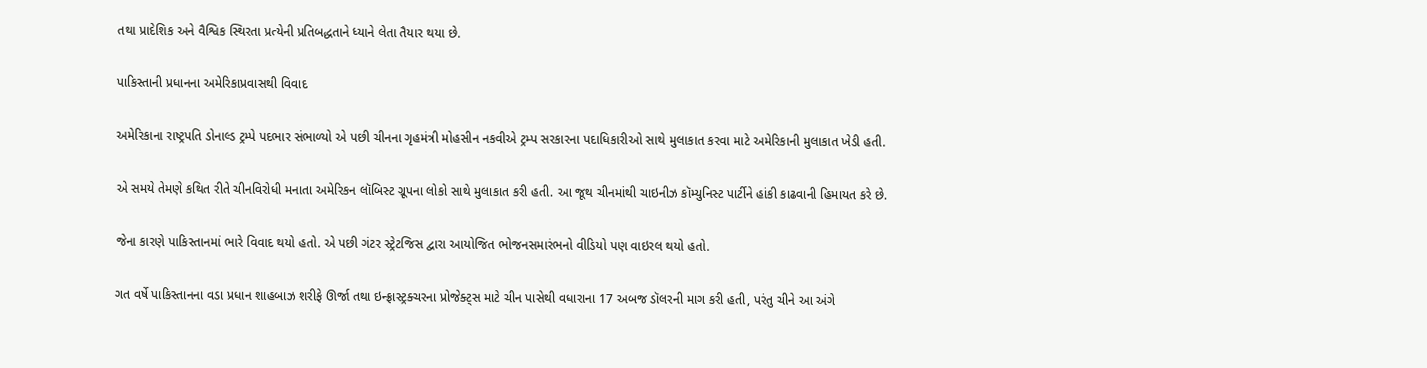તથા પ્રાદેશિક અને વૈશ્વિક સ્થિરતા પ્રત્યેની પ્રતિબદ્ધતાને ધ્યાને લેતા તૈયાર થયા છે.

પાકિસ્તાની પ્રધાનના અમેરિકાપ્રવાસથી વિવાદ

અમેરિકાના રાષ્ટ્રપતિ ડોનાલ્ડ ટ્રમ્પે પદભાર સંભાળ્યો એ પછી ચીનના ગૃહમંત્રી મોહસીન નકવીએ ટ્રમ્પ સરકારના પદાધિકારીઓ સાથે મુલાકાત કરવા માટે અમેરિકાની મુલાકાત ખેડી હતી.

એ સમયે તેમણે કથિત રીતે ચીનવિરોધી મનાતા અમેરિકન લૉબિસ્ટ ગ્રૂપના લોકો સાથે મુલાકાત કરી હતી. આ જૂથ ચીનમાંથી ચાઇનીઝ કૉમ્યુનિસ્ટ પાર્ટીને હાંકી કાઢવાની હિમાયત કરે છે.

જેના કારણે પાકિસ્તાનમાં ભારે વિવાદ થયો હતો. એ પછી ગંટર સ્ટ્રેટજિસ દ્વારા આયોજિત ભોજનસમારંભનો વીડિયો પણ વાઇરલ થયો હતો.

ગત વર્ષે પાકિસ્તાનના વડા પ્રધાન શાહબાઝ શરીફે ઊર્જા તથા ઇન્ફ્રાસ્ટ્રક્ચરના પ્રોજેક્ટ્સ માટે ચીન પાસેથી વધારાના 17 અબજ ડૉલરની માગ કરી હતી, પરંતુ ચીને આ અંગે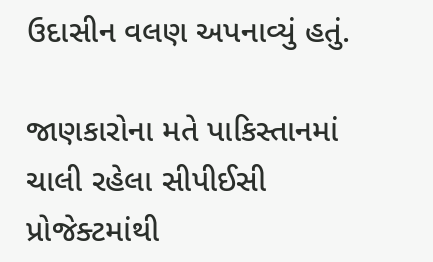ઉદાસીન વલણ અપનાવ્યું હતું.

જાણકારોના મતે પાકિસ્તાનમાં ચાલી રહેલા સીપીઈસી પ્રોજેક્ટમાંથી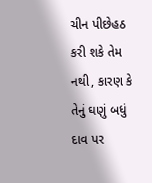ચીન પીછેહઠ કરી શકે તેમ નથી, કારણ કે તેનું ઘણું બધું દાવ પર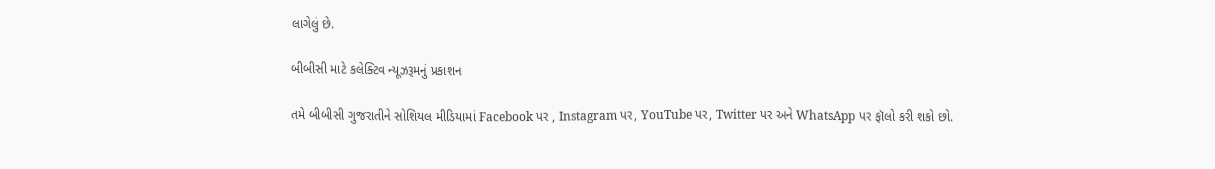લાગેલું છે.

બીબીસી માટે કલેક્ટિવ ન્યૂઝરૂમનું પ્રકાશન

તમે બીબીસી ગુજરાતીને સોશિયલ મીડિયામાં Facebook પર , Instagram પર, YouTube પર, Twitter પર અને WhatsApp પર ફૉલો કરી શકો છો.